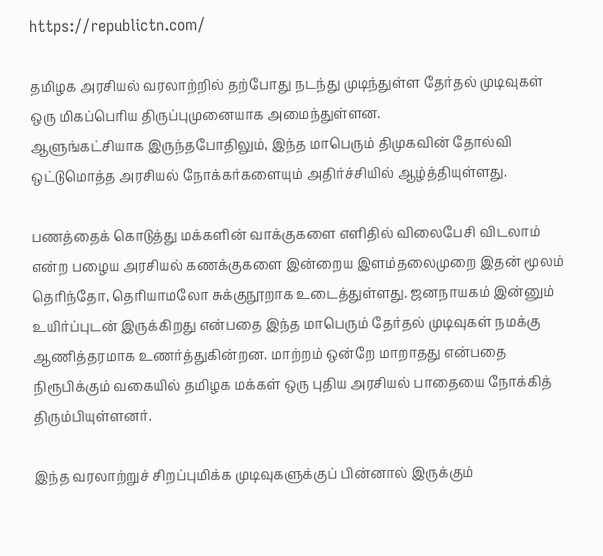https://republictn.com/

தமிழக அரசியல் வரலாற்றில் தற்போது நடந்து முடிந்துள்ள தேர்தல் முடிவுகள் ஒரு மிகப்பெரிய திருப்புமுனையாக அமைந்துள்ளன.
ஆளுங்கட்சியாக இருந்தபோதிலும், இந்த மாபெரும் திமுகவின் தோல்வி ஒட்டுமொத்த அரசியல் நோக்கர்களையும் அதிர்ச்சியில் ஆழ்த்தியுள்ளது.

பணத்தைக் கொடுத்து மக்களின் வாக்குகளை எளிதில் விலைபேசி விடலாம் என்ற பழைய அரசியல் கணக்குகளை இன்றைய இளம்தலைமுறை இதன் மூலம் தெரிந்தோ, தெரியாமலோ சுக்குநூறாக உடைத்துள்ளது. ஜனநாயகம் இன்னும் உயிர்ப்புடன் இருக்கிறது என்பதை இந்த மாபெரும் தேர்தல் முடிவுகள் நமக்கு ஆணித்தரமாக உணர்த்துகின்றன. மாற்றம் ஒன்றே மாறாதது என்பதை நிரூபிக்கும் வகையில் தமிழக மக்கள் ஒரு புதிய அரசியல் பாதையை நோக்கித் திரும்பியுள்ளனர்.

இந்த வரலாற்றுச் சிறப்புமிக்க முடிவுகளுக்குப் பின்னால் இருக்கும்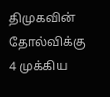திமுகவின் தோல்விக்கு 4 முக்கிய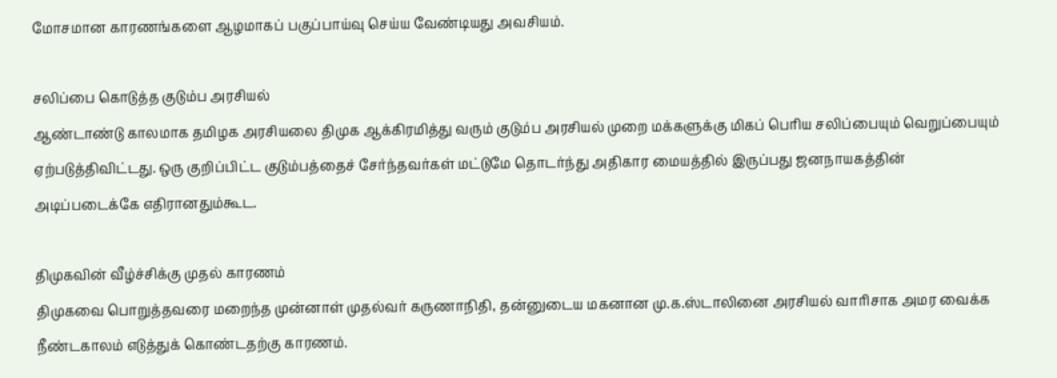மோசமான காரணங்களை ஆழமாகப் பகுப்பாய்வு செய்ய வேண்டியது அவசியம்.

சலிப்பை கொடுத்த குடும்ப அரசியல்
ஆண்டாண்டு காலமாக தமிழக அரசியலை திமுக ஆக்கிரமித்து வரும் குடும்ப அரசியல் முறை மக்களுக்கு மிகப் பெரிய சலிப்பையும் வெறுப்பையும் ஏற்படுத்திவிட்டது. ஒரு குறிப்பிட்ட குடும்பத்தைச் சேர்ந்தவர்கள் மட்டுமே தொடர்ந்து அதிகார மையத்தில் இருப்பது ஜனநாயகத்தின் அடிப்படைக்கே எதிரானதும்கூட.

திமுகவின் வீழ்ச்சிக்கு முதல் காரணம்
திமுகவை பொறுத்தவரை மறைந்த முன்னாள் முதல்வர் கருணாநிதி, தன்னுடைய மகனான மு.க.ஸ்டாலினை அரசியல் வாரிசாக அமர வைக்க நீண்டகாலம் எடுத்துக் கொண்டதற்கு காரணம்.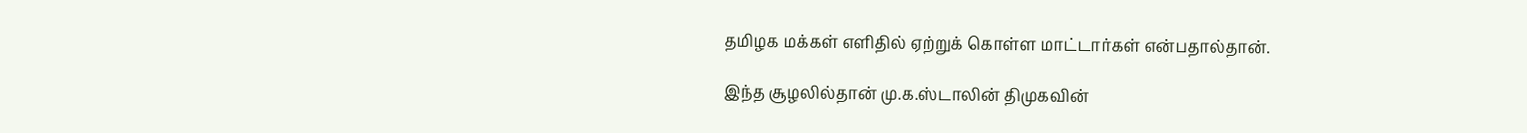தமிழக மக்கள் எளிதில் ஏற்றுக் கொள்ள மாட்டார்கள் என்பதால்தான்.

இந்த சூழலில்தான் மு.க.ஸ்டாலின் திமுகவின்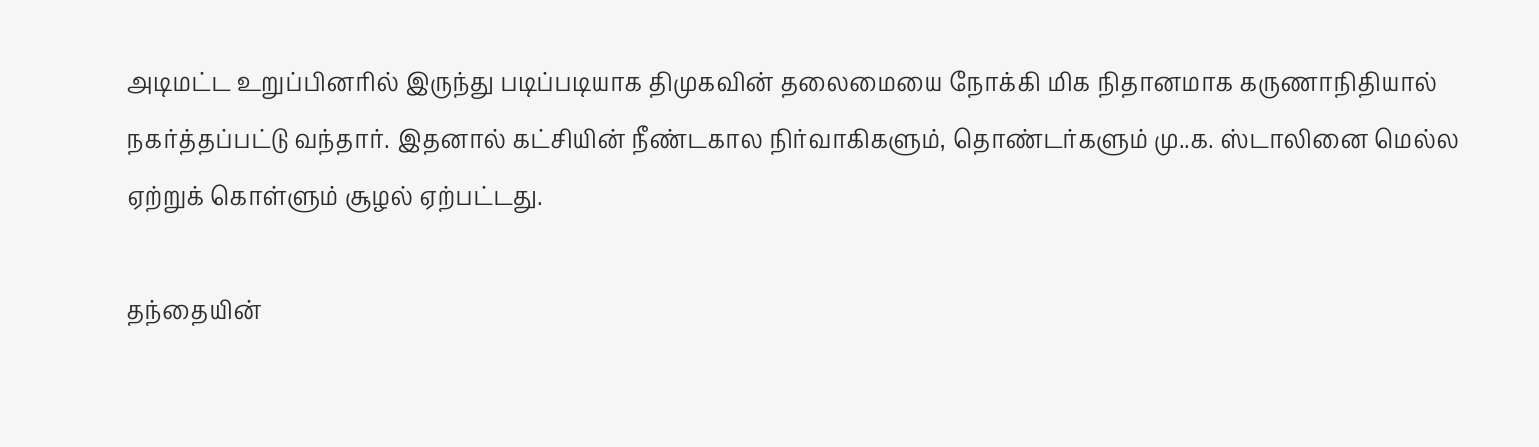அடிமட்ட உறுப்பினரில் இருந்து படிப்படியாக திமுகவின் தலைமையை நோக்கி மிக நிதானமாக கருணாநிதியால் நகர்த்தப்பட்டு வந்தார். இதனால் கட்சியின் நீண்டகால நிர்வாகிகளும், தொண்டர்களும் மு..க. ஸ்டாலினை மெல்ல ஏற்றுக் கொள்ளும் சூழல் ஏற்பட்டது.

தந்தையின்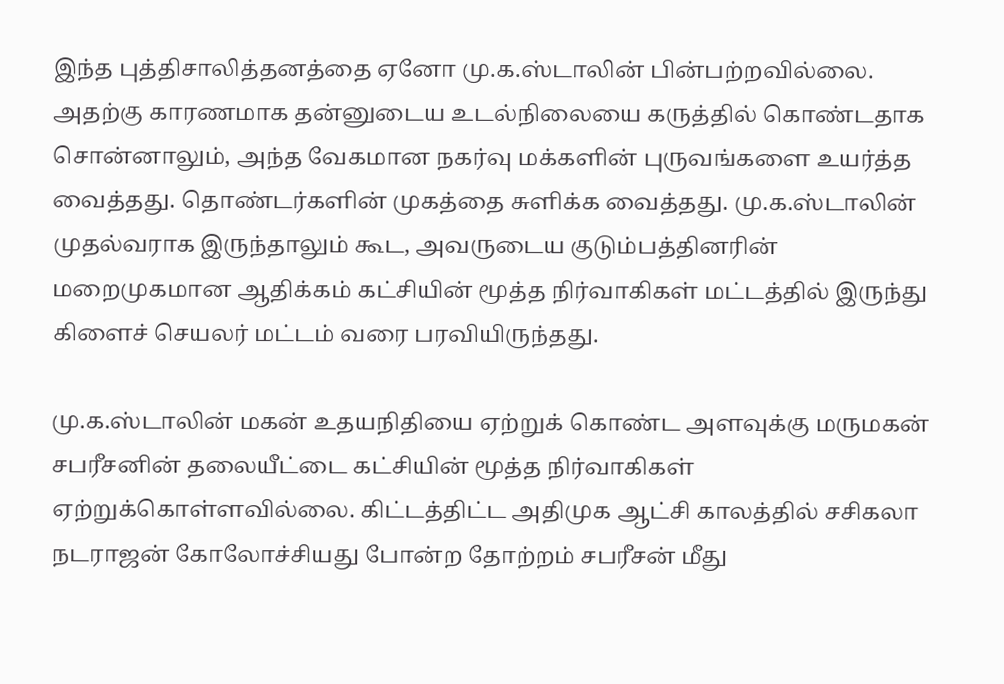இந்த புத்திசாலித்தனத்தை ஏனோ மு.க.ஸ்டாலின் பின்பற்றவில்லை. அதற்கு காரணமாக தன்னுடைய உடல்நிலையை கருத்தில் கொண்டதாக சொன்னாலும், அந்த வேகமான நகர்வு மக்களின் புருவங்களை உயர்த்த வைத்தது. தொண்டர்களின் முகத்தை சுளிக்க வைத்தது. மு.க.ஸ்டாலின் முதல்வராக இருந்தாலும் கூட, அவருடைய குடும்பத்தினரின் மறைமுகமான ஆதிக்கம் கட்சியின் மூத்த நிர்வாகிகள் மட்டத்தில் இருந்து கிளைச் செயலர் மட்டம் வரை பரவியிருந்தது.

மு.க.ஸ்டாலின் மகன் உதயநிதியை ஏற்றுக் கொண்ட அளவுக்கு மருமகன் சபரீசனின் தலையீட்டை கட்சியின் மூத்த நிர்வாகிகள் ஏற்றுக்கொள்ளவில்லை. கிட்டத்திட்ட அதிமுக ஆட்சி காலத்தில் சசிகலா நடராஜன் கோலோச்சியது போன்ற தோற்றம் சபரீசன் மீது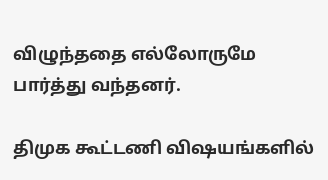விழுந்ததை எல்லோருமே பார்த்து வந்தனர்.

திமுக கூட்டணி விஷயங்களில்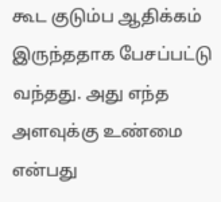கூட குடும்ப ஆதிக்கம் இருந்ததாக பேசப்பட்டு வந்தது. அது எந்த அளவுக்கு உண்மை என்பது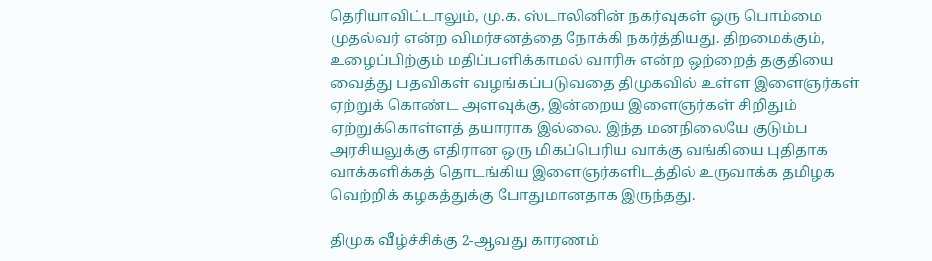தெரியாவிட்டாலும், மு.க. ஸ்டாலினின் நகர்வுகள் ஒரு பொம்மை முதல்வர் என்ற விமர்சனத்தை நோக்கி நகர்த்தியது. திறமைக்கும், உழைப்பிற்கும் மதிப்பளிக்காமல் வாரிசு என்ற ஒற்றைத் தகுதியை வைத்து பதவிகள் வழங்கப்படுவதை திமுகவில் உள்ள இளைஞர்கள் ஏற்றுக் கொண்ட அளவுக்கு, இன்றைய இளைஞர்கள் சிறிதும் ஏற்றுக்கொள்ளத் தயாராக இல்லை. இந்த மனநிலையே குடும்ப அரசியலுக்கு எதிரான ஒரு மிகப்பெரிய வாக்கு வங்கியை புதிதாக வாக்களிக்கத் தொடங்கிய இளைஞர்களிடத்தில் உருவாக்க தமிழக வெற்றிக் கழகத்துக்கு போதுமானதாக இருந்தது.

திமுக வீழ்ச்சிக்கு 2-ஆவது காரணம்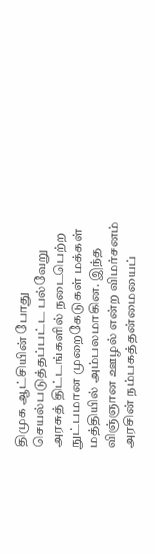திமுக ஆட்சியின் போது செயல்படுத்தப்பட்ட பல்வேறு அரசுத் திட்டங்களில் நடைபெற்ற நுட்பமான முறைகேடுகள் மக்கள் மத்தியில் அம்பலமாகின. இந்த விஞ்ஞான ஊழல் என்ற விமர்சனம் அரசின் நம்பகத்தன்மையைப்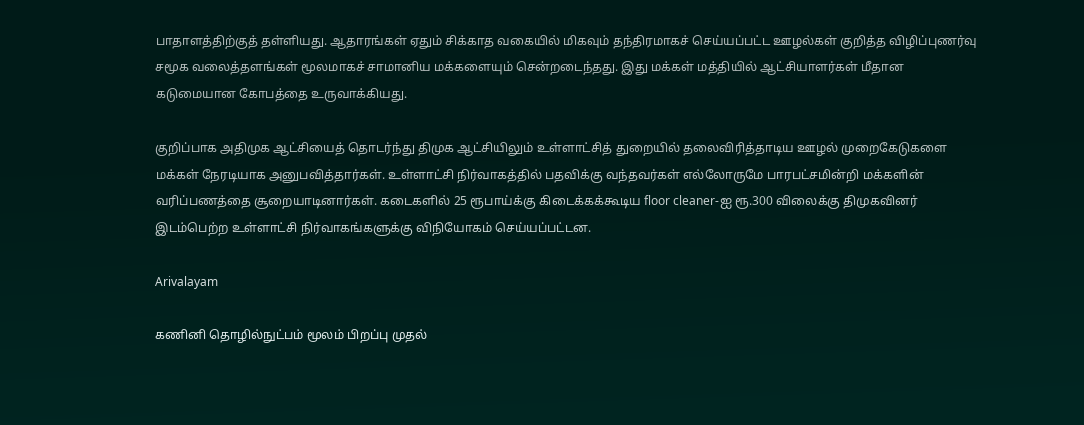பாதாளத்திற்குத் தள்ளியது. ஆதாரங்கள் ஏதும் சிக்காத வகையில் மிகவும் தந்திரமாகச் செய்யப்பட்ட ஊழல்கள் குறித்த விழிப்புணர்வு சமூக வலைத்தளங்கள் மூலமாகச் சாமானிய மக்களையும் சென்றடைந்தது. இது மக்கள் மத்தியில் ஆட்சியாளர்கள் மீதான கடுமையான கோபத்தை உருவாக்கியது.

குறிப்பாக அதிமுக ஆட்சியைத் தொடர்ந்து திமுக ஆட்சியிலும் உள்ளாட்சித் துறையில் தலைவிரித்தாடிய ஊழல் முறைகேடுகளை மக்கள் நேரடியாக அனுபவித்தார்கள். உள்ளாட்சி நிர்வாகத்தில் பதவிக்கு வந்தவர்கள் எல்லோருமே பாரபட்சமின்றி மக்களின் வரிப்பணத்தை சூறையாடினார்கள். கடைகளில் 25 ரூபாய்க்கு கிடைக்கக்கூடிய floor cleaner-ஐ ரூ.300 விலைக்கு திமுகவினர் இடம்பெற்ற உள்ளாட்சி நிர்வாகங்களுக்கு விநியோகம் செய்யப்பட்டன.

Arivalayam

கணினி தொழில்நுட்பம் மூலம் பிறப்பு முதல்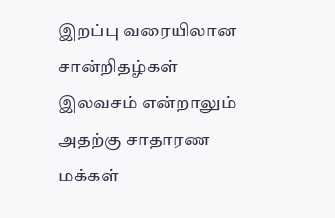இறப்பு வரையிலான சான்றிதழ்கள் இலவசம் என்றாலும் அதற்கு சாதாரண மக்கள்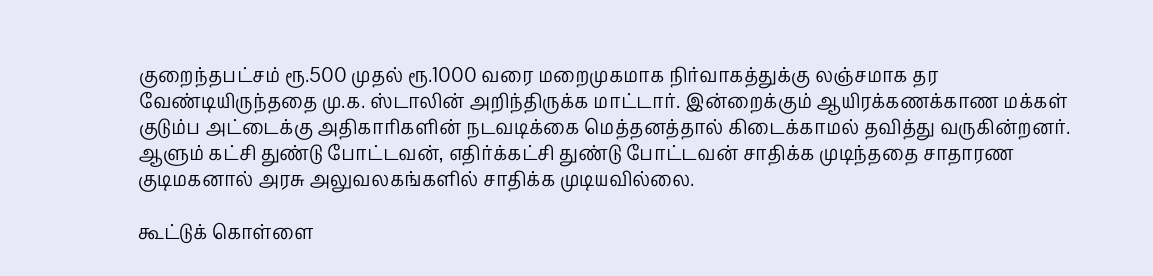குறைந்தபட்சம் ரூ.500 முதல் ரூ.1000 வரை மறைமுகமாக நிர்வாகத்துக்கு லஞ்சமாக தர வேண்டியிருந்ததை மு.க. ஸ்டாலின் அறிந்திருக்க மாட்டார். இன்றைக்கும் ஆயிரக்கணக்காண மக்கள் குடும்ப அட்டைக்கு அதிகாரிகளின் நடவடிக்கை மெத்தனத்தால் கிடைக்காமல் தவித்து வருகின்றனர். ஆளும் கட்சி துண்டு போட்டவன், எதிர்க்கட்சி துண்டு போட்டவன் சாதிக்க முடிந்ததை சாதாரண குடிமகனால் அரசு அலுவலகங்களில் சாதிக்க முடியவில்லை.

கூட்டுக் கொள்ளை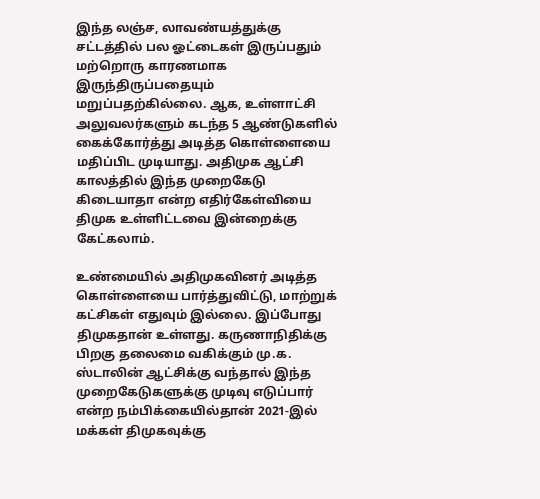இந்த லஞ்ச, லாவண்யத்துக்கு சட்டத்தில் பல ஓட்டைகள் இருப்பதும் மற்றொரு காரணமாக இருந்திருப்பதையும் மறுப்பதற்கில்லை. ஆக, உள்ளாட்சி அலுவலர்களும் கடந்த 5 ஆண்டுகளில் கைக்கோர்த்து அடித்த கொள்ளையை மதிப்பிட முடியாது. அதிமுக ஆட்சி காலத்தில் இந்த முறைகேடு கிடையாதா என்ற எதிர்கேள்வியை திமுக உள்ளிட்டவை இன்றைக்கு கேட்கலாம்.

உண்மையில் அதிமுகவினர் அடித்த கொள்ளையை பார்த்துவிட்டு, மாற்றுக் கட்சிகள் எதுவும் இல்லை. இப்போது திமுகதான் உள்ளது. கருணாநிதிக்கு பிறகு தலைமை வகிக்கும் மு.க. ஸ்டாலின் ஆட்சிக்கு வந்தால் இந்த முறைகேடுகளுக்கு முடிவு எடுப்பார் என்ற நம்பிக்கையில்தான் 2021-இல் மக்கள் திமுகவுக்கு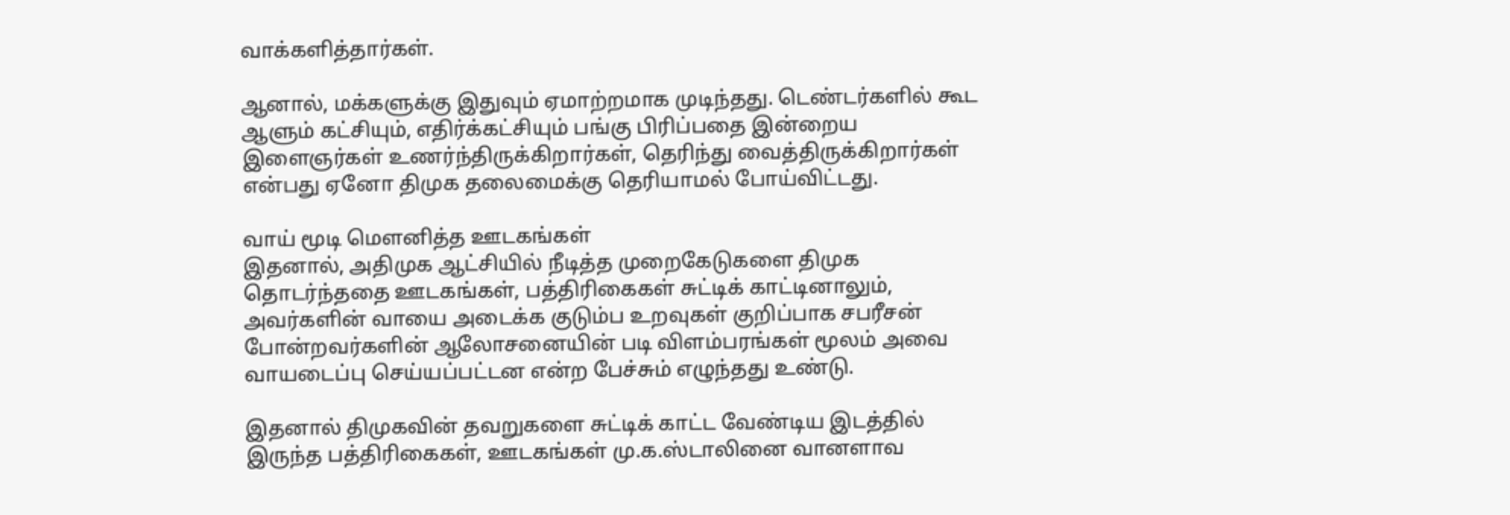வாக்களித்தார்கள்.

ஆனால், மக்களுக்கு இதுவும் ஏமாற்றமாக முடிந்தது. டெண்டர்களில் கூட ஆளும் கட்சியும், எதிர்க்கட்சியும் பங்கு பிரிப்பதை இன்றைய இளைஞர்கள் உணர்ந்திருக்கிறார்கள், தெரிந்து வைத்திருக்கிறார்கள் என்பது ஏனோ திமுக தலைமைக்கு தெரியாமல் போய்விட்டது.

வாய் மூடி மௌனித்த ஊடகங்கள்
இதனால், அதிமுக ஆட்சியில் நீடித்த முறைகேடுகளை திமுக தொடர்ந்ததை ஊடகங்கள், பத்திரிகைகள் சுட்டிக் காட்டினாலும், அவர்களின் வாயை அடைக்க குடும்ப உறவுகள் குறிப்பாக சபரீசன் போன்றவர்களின் ஆலோசனையின் படி விளம்பரங்கள் மூலம் அவை வாயடைப்பு செய்யப்பட்டன என்ற பேச்சும் எழுந்தது உண்டு.

இதனால் திமுகவின் தவறுகளை சுட்டிக் காட்ட வேண்டிய இடத்தில் இருந்த பத்திரிகைகள், ஊடகங்கள் மு.க.ஸ்டாலினை வானளாவ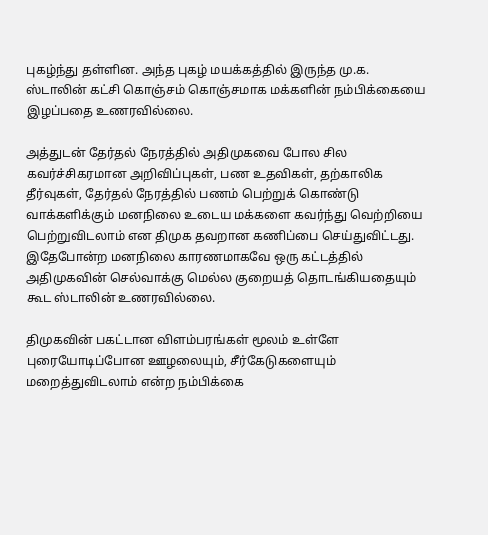புகழ்ந்து தள்ளின. அந்த புகழ் மயக்கத்தில் இருந்த மு.க. ஸ்டாலின் கட்சி கொஞ்சம் கொஞ்சமாக மக்களின் நம்பிக்கையை இழப்பதை உணரவில்லை.

அத்துடன் தேர்தல் நேரத்தில் அதிமுகவை போல சில கவர்ச்சிகரமான அறிவிப்புகள், பண உதவிகள், தற்காலிக தீர்வுகள், தேர்தல் நேரத்தில் பணம் பெற்றுக் கொண்டு வாக்களிக்கும் மனநிலை உடைய மக்களை கவர்ந்து வெற்றியை பெற்றுவிடலாம் என திமுக தவறான கணிப்பை செய்துவிட்டது. இதேபோன்ற மனநிலை காரணமாகவே ஒரு கட்டத்தில் அதிமுகவின் செல்வாக்கு மெல்ல குறையத் தொடங்கியதையும் கூட ஸ்டாலின் உணரவில்லை.

திமுகவின் பகட்டான விளம்பரங்கள் மூலம் உள்ளே புரையோடிப்போன ஊழலையும், சீர்கேடுகளையும் மறைத்துவிடலாம் என்ற நம்பிக்கை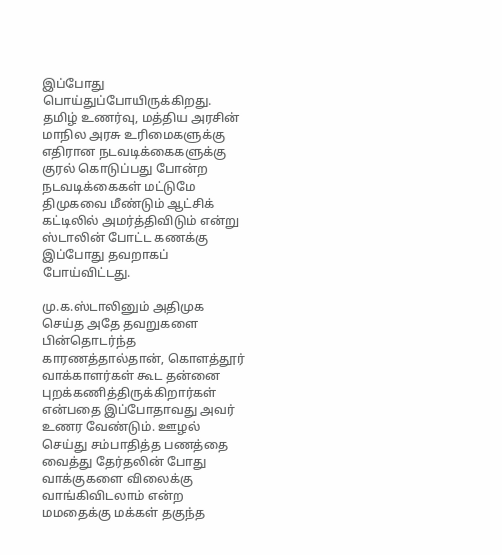இப்போது பொய்துப்போயிருக்கிறது. தமிழ் உணர்வு, மத்திய அரசின் மாநில அரசு உரிமைகளுக்கு எதிரான நடவடிக்கைகளுக்கு குரல் கொடுப்பது போன்ற நடவடிக்கைகள் மட்டுமே திமுகவை மீண்டும் ஆட்சிக் கட்டிலில் அமர்த்திவிடும் என்று ஸ்டாலின் போட்ட கணக்கு இப்போது தவறாகப் போய்விட்டது.

மு.க.ஸ்டாலினும் அதிமுக செய்த அதே தவறுகளை பின்தொடர்ந்த காரணத்தால்தான், கொளத்தூர் வாக்காளர்கள் கூட தன்னை புறக்கணித்திருக்கிறார்கள் என்பதை இப்போதாவது அவர் உணர வேண்டும். ஊழல் செய்து சம்பாதித்த பணத்தை வைத்து தேர்தலின் போது வாக்குகளை விலைக்கு வாங்கிவிடலாம் என்ற மமதைக்கு மக்கள் தகுந்த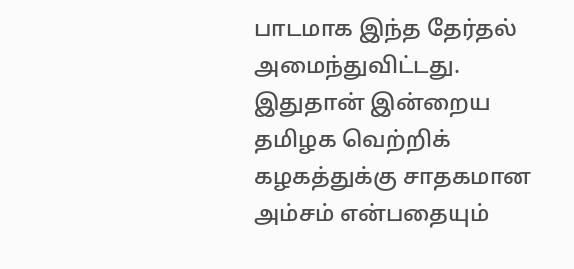பாடமாக இந்த தேர்தல் அமைந்துவிட்டது. இதுதான் இன்றைய தமிழக வெற்றிக் கழகத்துக்கு சாதகமான அம்சம் என்பதையும்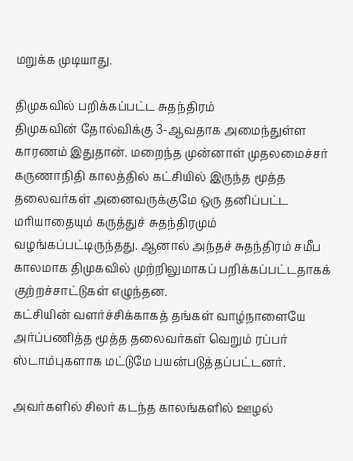மறுக்க முடியாது.

திமுகவில் பறிக்கப்பட்ட சுதந்திரம்
திமுகவின் தோல்விக்கு 3-ஆவதாக அமைந்துள்ள காரணம் இதுதான். மறைந்த முன்னாள் முதலமைச்சர் கருணாநிதி காலத்தில் கட்சியில் இருந்த மூத்த தலைவர்கள் அனைவருக்குமே ஒரு தனிப்பட்ட மரியாதையும் கருத்துச் சுதந்திரமும் வழங்கப்பட்டிருந்தது. ஆனால் அந்தச் சுதந்திரம் சமீப காலமாக திமுகவில் முற்றிலுமாகப் பறிக்கப்பட்டதாகக் குற்றச்சாட்டுகள் எழுந்தன.
கட்சியின் வளர்ச்சிக்காகத் தங்கள் வாழ்நாளையே அர்ப்பணித்த மூத்த தலைவர்கள் வெறும் ரப்பர் ஸ்டாம்புகளாக மட்டுமே பயன்படுத்தப்பட்டனர்.

அவர்களில் சிலர் கடந்த காலங்களில் ஊழல்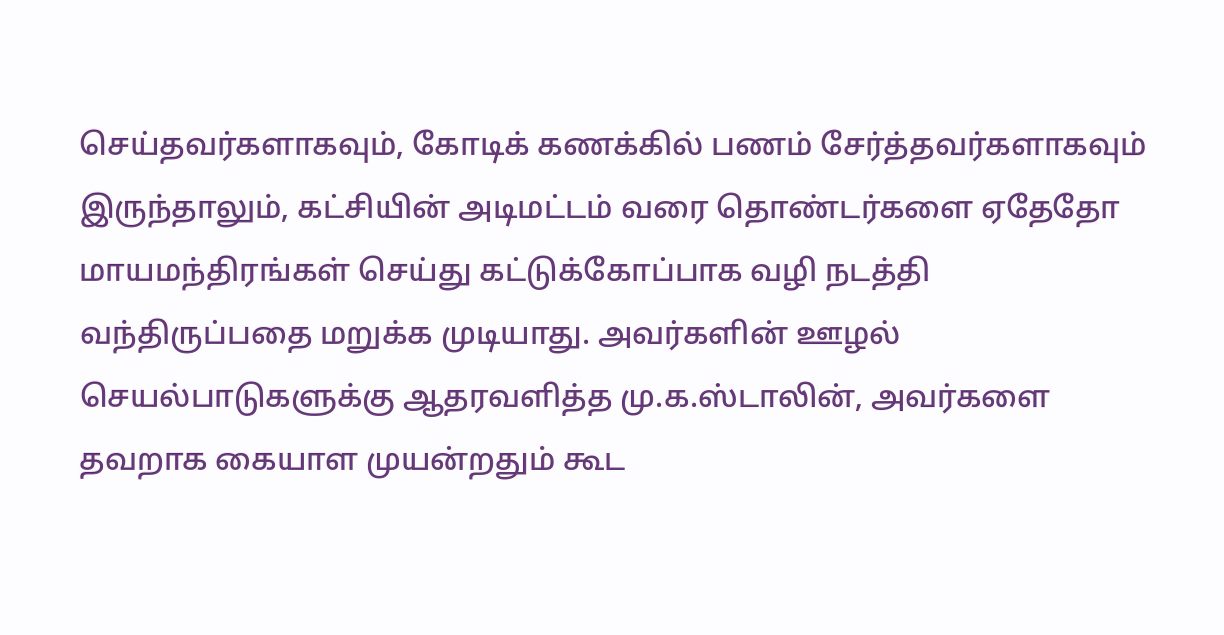செய்தவர்களாகவும், கோடிக் கணக்கில் பணம் சேர்த்தவர்களாகவும் இருந்தாலும், கட்சியின் அடிமட்டம் வரை தொண்டர்களை ஏதேதோ மாயமந்திரங்கள் செய்து கட்டுக்கோப்பாக வழி நடத்தி வந்திருப்பதை மறுக்க முடியாது. அவர்களின் ஊழல் செயல்பாடுகளுக்கு ஆதரவளித்த மு.க.ஸ்டாலின், அவர்களை தவறாக கையாள முயன்றதும் கூட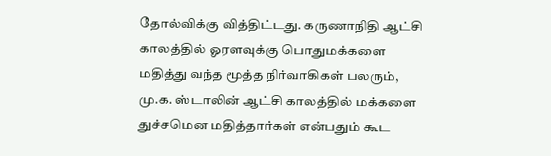தோல்விக்கு வித்திட்டது. கருணாநிதி ஆட்சி காலத்தில் ஓரளவுக்கு பொதுமக்களை மதித்து வந்த மூத்த நிர்வாகிகள் பலரும், மு.க. ஸ்டாலின் ஆட்சி காலத்தில் மக்களை துச்சமென மதித்தார்கள் என்பதும் கூட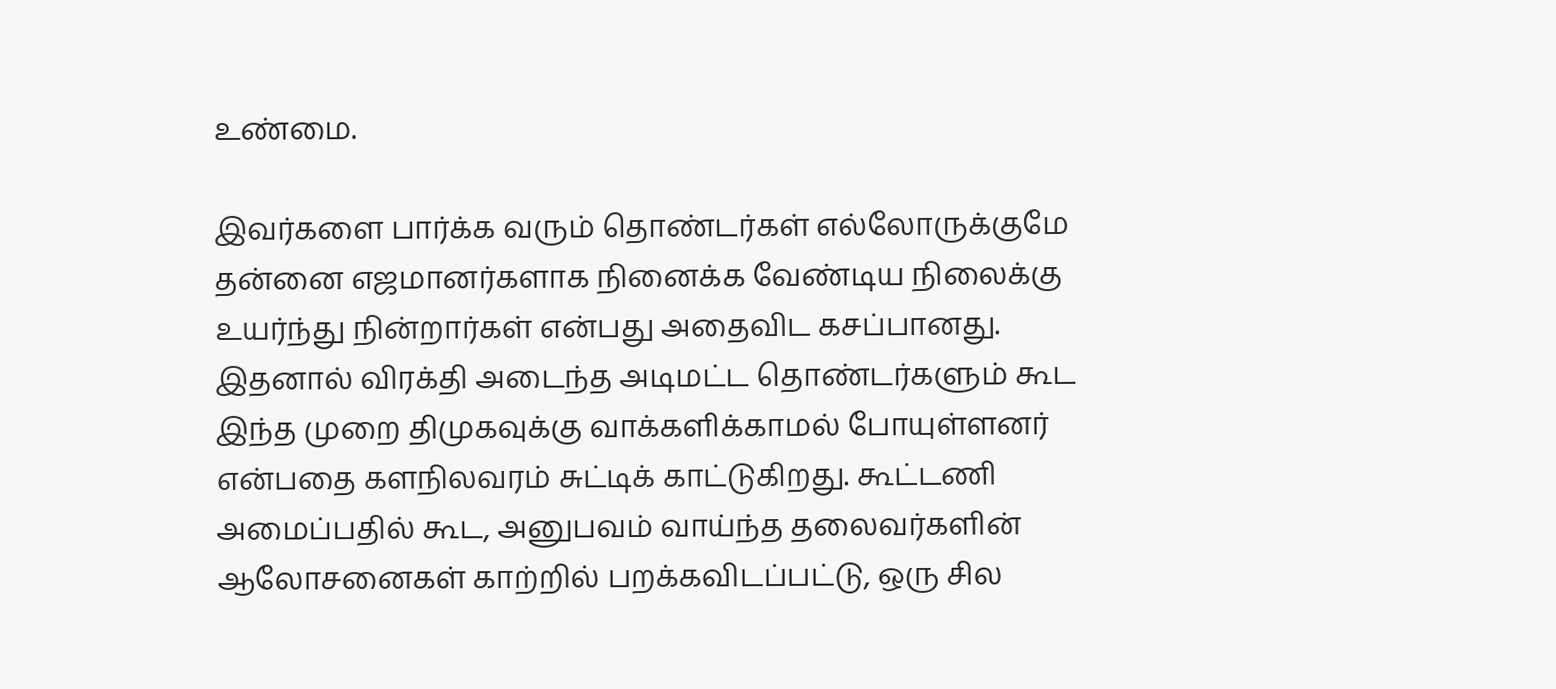உண்மை.

இவர்களை பார்க்க வரும் தொண்டர்கள் எல்லோருக்குமே தன்னை எஜமானர்களாக நினைக்க வேண்டிய நிலைக்கு உயர்ந்து நின்றார்கள் என்பது அதைவிட கசப்பானது. இதனால் விரக்தி அடைந்த அடிமட்ட தொண்டர்களும் கூட இந்த முறை திமுகவுக்கு வாக்களிக்காமல் போயுள்ளனர் என்பதை களநிலவரம் சுட்டிக் காட்டுகிறது. கூட்டணி அமைப்பதில் கூட, அனுபவம் வாய்ந்த தலைவர்களின் ஆலோசனைகள் காற்றில் பறக்கவிடப்பட்டு, ஒரு சில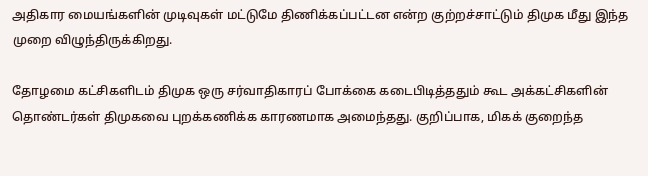அதிகார மையங்களின் முடிவுகள் மட்டுமே திணிக்கப்பட்டன என்ற குற்றச்சாட்டும் திமுக மீது இந்த முறை விழுந்திருக்கிறது.

தோழமை கட்சிகளிடம் திமுக ஒரு சர்வாதிகாரப் போக்கை கடைபிடித்ததும் கூட அக்கட்சிகளின் தொண்டர்கள் திமுகவை புறக்கணிக்க காரணமாக அமைந்தது. குறிப்பாக, மிகக் குறைந்த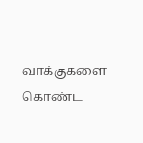வாக்குகளை கொண்ட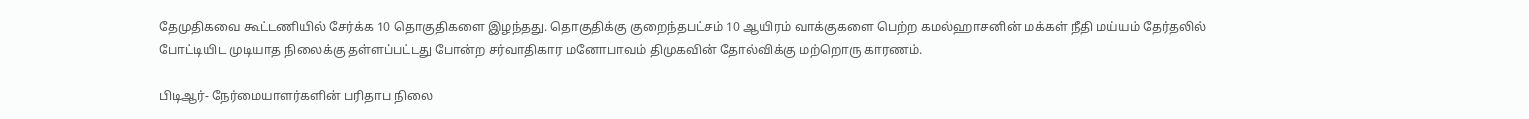தேமுதிகவை கூட்டணியில் சேர்க்க 10 தொகுதிகளை இழந்தது. தொகுதிக்கு குறைந்தபட்சம் 10 ஆயிரம் வாக்குகளை பெற்ற கமல்ஹாசனின் மக்கள் நீதி மய்யம் தேர்தலில் போட்டியிட முடியாத நிலைக்கு தள்ளப்பட்டது போன்ற சர்வாதிகார மனோபாவம் திமுகவின் தோல்விக்கு மற்றொரு காரணம்.

பிடிஆர்- நேர்மையாளர்களின் பரிதாப நிலை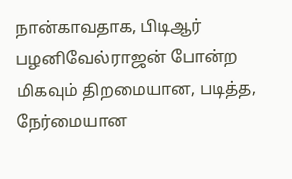நான்காவதாக, பிடிஆர் பழனிவேல்ராஜன் போன்ற மிகவும் திறமையான, படித்த, நேர்மையான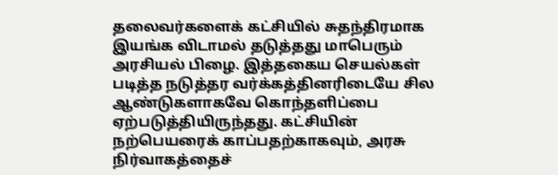தலைவர்களைக் கட்சியில் சுதந்திரமாக இயங்க விடாமல் தடுத்தது மாபெரும் அரசியல் பிழை. இத்தகைய செயல்கள் படித்த நடுத்தர வர்க்கத்தினரிடையே சில ஆண்டுகளாகவே கொந்தளிப்பை ஏற்படுத்தியிருந்தது. கட்சியின் நற்பெயரைக் காப்பதற்காகவும், அரசு நிர்வாகத்தைச்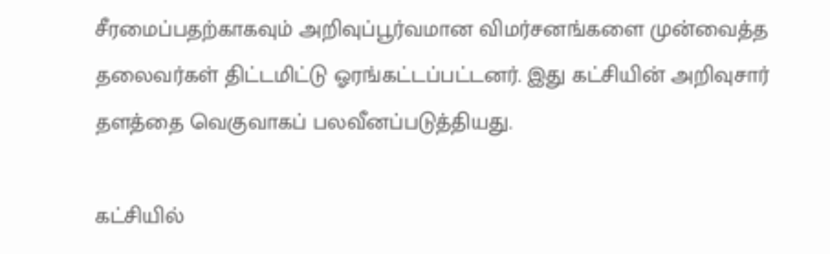சீரமைப்பதற்காகவும் அறிவுப்பூர்வமான விமர்சனங்களை முன்வைத்த தலைவர்கள் திட்டமிட்டு ஓரங்கட்டப்பட்டனர். இது கட்சியின் அறிவுசார் தளத்தை வெகுவாகப் பலவீனப்படுத்தியது.

கட்சியில்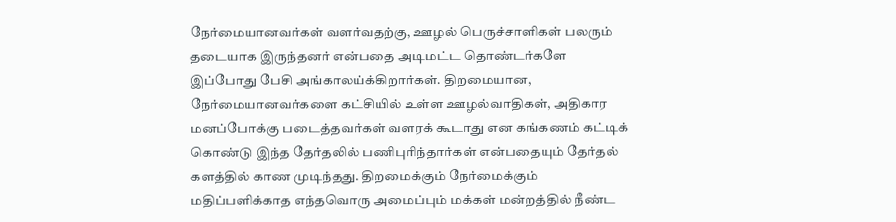நேர்மையானவர்கள் வளர்வதற்கு, ஊழல் பெருச்சாளிகள் பலரும் தடையாக இருந்தனர் என்பதை அடிமட்ட தொண்டர்களே இப்போது பேசி அங்காலய்க்கிறார்கள். திறமையான, நேர்மையானவர்களை கட்சியில் உள்ள ஊழல்வாதிகள், அதிகார மனப்போக்கு படைத்தவர்கள் வளரக் கூடாது என கங்கணம் கட்டிக் கொண்டு இந்த தேர்தலில் பணிபுரிந்தார்கள் என்பதையும் தேர்தல் களத்தில் காண முடிந்தது. திறமைக்கும் நேர்மைக்கும் மதிப்பளிக்காத எந்தவொரு அமைப்பும் மக்கள் மன்றத்தில் நீண்ட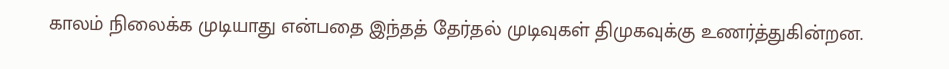காலம் நிலைக்க முடியாது என்பதை இந்தத் தேர்தல் முடிவுகள் திமுகவுக்கு உணர்த்துகின்றன.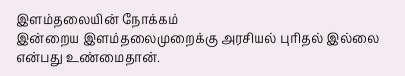இளம்தலையின் நோக்கம்
இன்றைய இளம்தலைமுறைக்கு அரசியல் புரிதல் இல்லை என்பது உண்மைதான்.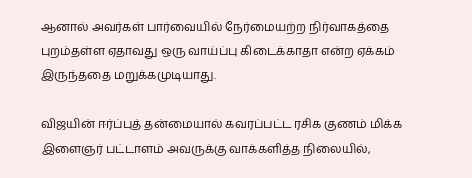ஆனால் அவர்கள் பார்வையில் நேர்மையற்ற நிர்வாகத்தை புறம்தள்ள ஏதாவது ஒரு வாய்ப்பு கிடைக்காதா என்ற ஏக்கம் இருந்ததை மறுக்கமுடியாது.

விஜயின் ஈர்ப்புத் தன்மையால் கவரப்பட்ட ரசிக குணம் மிக்க இளைஞர் பட்டாளம் அவருக்கு வாக்களித்த நிலையில்,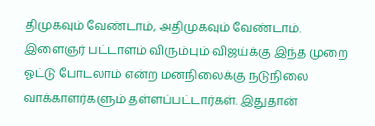திமுகவும் வேண்டாம், அதிமுகவும் வேண்டாம். இளைஞர் பட்டாளம் விரும்பும் விஜய்க்கு இந்த முறை ஓட்டு போடலாம் என்ற மனநிலைக்கு நடுநிலை வாக்காளர்களும் தள்ளப்பட்டார்கள். இதுதான்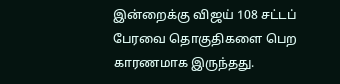இன்றைக்கு விஜய் 108 சட்டப் பேரவை தொகுதிகளை பெற காரணமாக இருந்தது.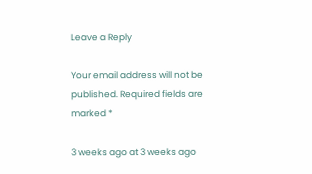Leave a Reply

Your email address will not be published. Required fields are marked *

3 weeks ago at 3 weeks ago